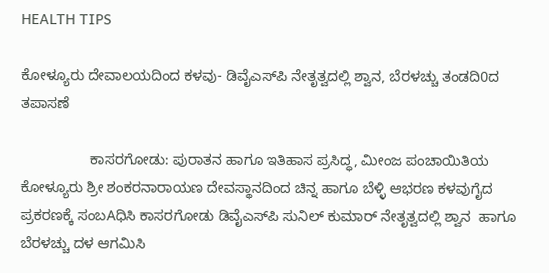HEALTH TIPS

ಕೋಳ್ಯೂರು ದೇವಾಲಯದಿಂದ ಕಳವು- ಡಿವೈಎಸ್‌ಪಿ ನೇತೃತ್ವದಲ್ಲಿ ಶ್ವಾನ, ಬೆರಳಚ್ಚು ತಂಡದಿ0ದ ತಪಾಸಣೆ

                 ಕಾಸರಗೋಡು: ಪುರಾತನ ಹಾಗೂ ಇತಿಹಾಸ ಪ್ರಸಿದ್ಧ, ಮೀಂಜ ಪಂಚಾಯಿತಿಯ ಕೋಳ್ಯೂರು ಶ್ರೀ ಶಂಕರನಾರಾಯಣ ದೇವಸ್ಥಾನದಿಂದ ಚಿನ್ನ ಹಾಗೂ ಬೆಳ್ಳಿ ಆಭರಣ ಕಳವುಗೈದ ಪ್ರಕರಣಕ್ಕೆ ಸಂಬAಧಿಸಿ ಕಾಸರಗೋಡು ಡಿವೈಎಸ್‌ಪಿ ಸುನಿಲ್ ಕುಮಾರ್ ನೇತೃತ್ವದಲ್ಲಿ ಶ್ವಾನ  ಹಾಗೂ ಬೆರಳಚ್ಚು ದಳ ಆಗಮಿಸಿ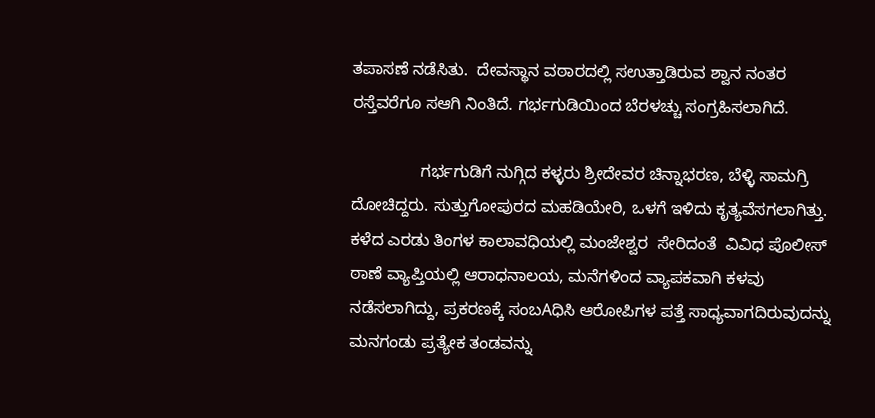ತಪಾಸಣೆ ನಡೆಸಿತು.  ದೇವಸ್ಥಾನ ವಠಾರದಲ್ಲಿ ಸಉತ್ತಾಡಿರುವ ಶ್ವಾನ ನಂತರ ರಸ್ತೆವರೆಗೂ ಸಆಗಿ ನಿಂತಿದೆ. ಗರ್ಭಗುಡಿಯಿಂದ ಬೆರಳಚ್ಚು ಸಂಗ್ರಹಿಸಲಾಗಿದೆ.

               ಗರ್ಭಗುಡಿಗೆ ನುಗ್ಗಿದ ಕಳ್ಳರು ಶ್ರೀದೇವರ ಚಿನ್ನಾಭರಣ, ಬೆಳ್ಳಿ ಸಾಮಗ್ರಿ ದೋಚಿದ್ದರು. ಸುತ್ತುಗೋಪುರದ ಮಹಡಿಯೇರಿ, ಒಳಗೆ ಇಳಿದು ಕೃತ್ಯವೆಸಗಲಾಗಿತ್ತು. ಕಳೆದ ಎರಡು ತಿಂಗಳ ಕಾಲಾವಧಿಯಲ್ಲಿ ಮಂಜೇಶ್ವರ  ಸೇರಿದಂತೆ  ವಿವಿಧ ಪೊಲೀಸ್ ಠಾಣೆ ವ್ಯಾಪ್ತಿಯಲ್ಲಿ ಆರಾಧನಾಲಯ, ಮನೆಗಳಿಂದ ವ್ಯಾಪಕವಾಗಿ ಕಳವು ನಡೆಸಲಾಗಿದ್ದು, ಪ್ರಕರಣಕ್ಕೆ ಸಂಬAಧಿಸಿ ಆರೋಪಿಗಳ ಪತ್ತೆ ಸಾಧ್ಯವಾಗದಿರುವುದನ್ನು ಮನಗಂಡು ಪ್ರತ್ಯೇಕ ತಂಡವನ್ನು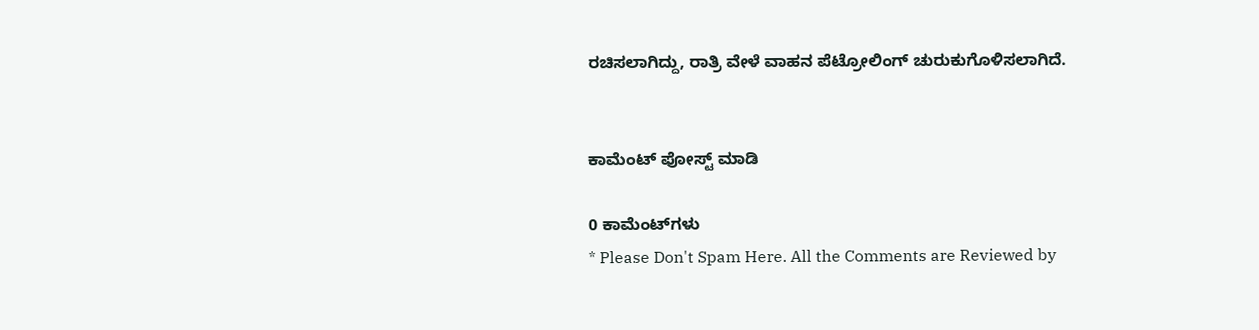ರಚಿಸಲಾಗಿದ್ದು, ರಾತ್ರಿ ವೇಳೆ ವಾಹನ ಪೆಟ್ರೋಲಿಂಗ್ ಚುರುಕುಗೊಳಿಸಲಾಗಿದೆ.


ಕಾಮೆಂಟ್‌‌ ಪೋಸ್ಟ್‌ ಮಾಡಿ

0 ಕಾಮೆಂಟ್‌ಗಳು
* Please Don't Spam Here. All the Comments are Reviewed by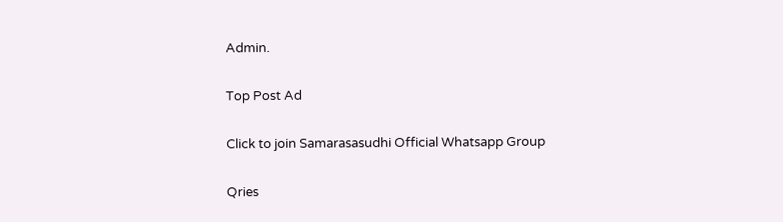Admin.

Top Post Ad

Click to join Samarasasudhi Official Whatsapp Group

Qries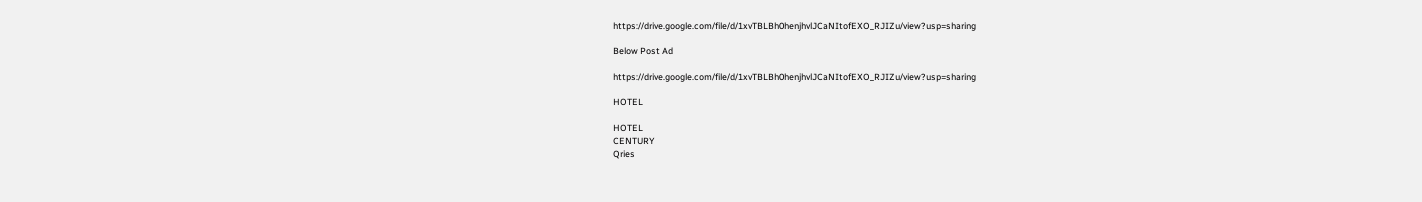https://drive.google.com/file/d/1xvTBLBh0henjhvlJCaNItofEXO_RJIZu/view?usp=sharing

Below Post Ad

https://drive.google.com/file/d/1xvTBLBh0henjhvlJCaNItofEXO_RJIZu/view?usp=sharing

HOTEL

HOTEL
CENTURY
Qries